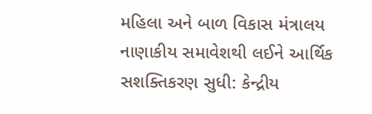મહિલા અને બાળ વિકાસ મંત્રાલય
નાણાકીય સમાવેશથી લઈને આર્થિક સશક્તિકરણ સુધી: કેન્દ્રીય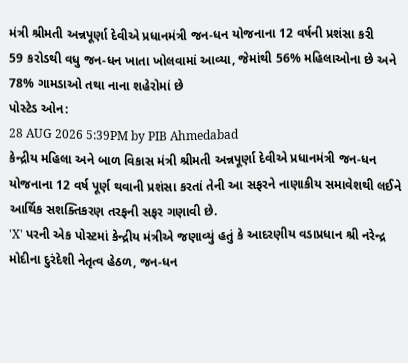મંત્રી શ્રીમતી અન્નપૂર્ણા દેવીએ પ્રધાનમંત્રી જન-ધન યોજનાના 12 વર્ષની પ્રશંસા કરી
59 કરોડથી વધુ જન-ધન ખાતા ખોલવામાં આવ્યા, જેમાંથી 56% મહિલાઓના છે અને 78% ગામડાઓ તથા નાના શહેરોમાં છે
પોસ્ટેડ ઓન:
28 AUG 2026 5:39PM by PIB Ahmedabad
કેન્દ્રીય મહિલા અને બાળ વિકાસ મંત્રી શ્રીમતી અન્નપૂર્ણા દેવીએ પ્રધાનમંત્રી જન-ધન યોજનાના 12 વર્ષ પૂર્ણ થવાની પ્રશંસા કરતાં તેની આ સફરને નાણાકીય સમાવેશથી લઈને આર્થિક સશક્તિકરણ તરફની સફર ગણાવી છે.
'X' પરની એક પોસ્ટમાં કેન્દ્રીય મંત્રીએ જણાવ્યું હતું કે આદરણીય વડાપ્રધાન શ્રી નરેન્દ્ર મોદીના દુરંદેશી નેતૃત્વ હેઠળ, જન-ધન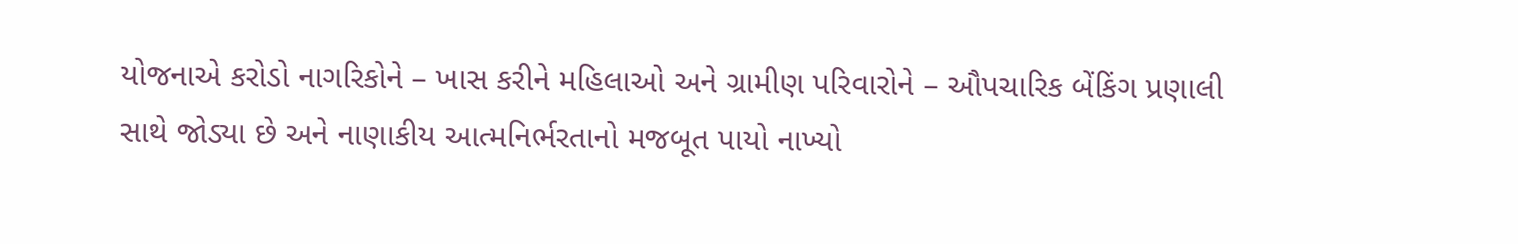યોજનાએ કરોડો નાગરિકોને – ખાસ કરીને મહિલાઓ અને ગ્રામીણ પરિવારોને – ઔપચારિક બેંકિંગ પ્રણાલી સાથે જોડ્યા છે અને નાણાકીય આત્મનિર્ભરતાનો મજબૂત પાયો નાખ્યો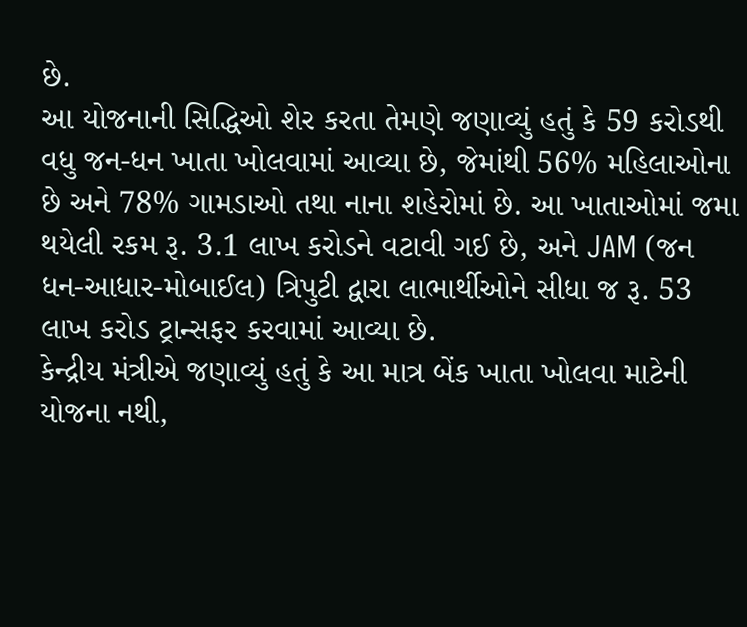છે.
આ યોજનાની સિદ્ધિઓ શેર કરતા તેમણે જણાવ્યું હતું કે 59 કરોડથી વધુ જન-ધન ખાતા ખોલવામાં આવ્યા છે, જેમાંથી 56% મહિલાઓના છે અને 78% ગામડાઓ તથા નાના શહેરોમાં છે. આ ખાતાઓમાં જમા થયેલી રકમ રૂ. 3.1 લાખ કરોડને વટાવી ગઈ છે, અને JAM (જન ધન-આધાર-મોબાઈલ) ત્રિપુટી દ્વારા લાભાર્થીઓને સીધા જ રૂ. 53 લાખ કરોડ ટ્રાન્સફર કરવામાં આવ્યા છે.
કેન્દ્રીય મંત્રીએ જણાવ્યું હતું કે આ માત્ર બેંક ખાતા ખોલવા માટેની યોજના નથી,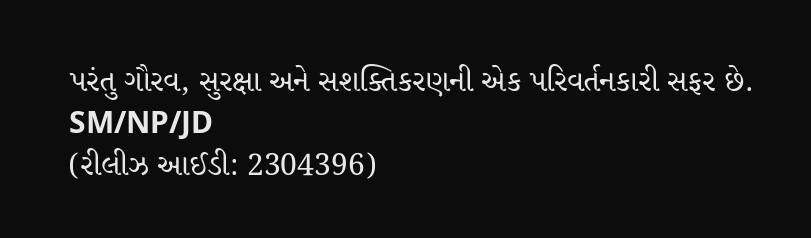પરંતુ ગૌરવ, સુરક્ષા અને સશક્તિકરણની એક પરિવર્તનકારી સફર છે.
SM/NP/JD
(રીલીઝ આઈડી: 2304396)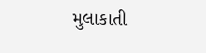મુલાકાતી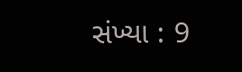સંખ્યા : 9